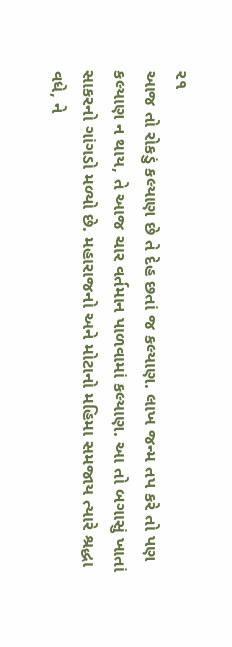૨૧
આજ તો રોકડું કલ્યાણ છે તે દેહ છતાં જ કલ્યાણ. લાખ જન્મ તપ કરે તો પણ કલ્યાણ ન થાય, તે આજ ચાર વર્તમાન પાળવામાં કલ્યાણ. આ તો બગાસું ખાતાં સાકરનો ગાંગડો મળ્યો છે. મહારાજનો અને મોટાનો મહિમા સમજાય ત્યારે શ્રદ્ધા વધે, ને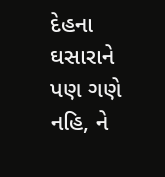દેહના ઘસારાને પણ ગણે નહિ, ને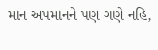માન અપમાનને પણ ગણે નહિ,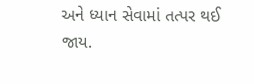અને ધ્યાન સેવામાં તત્પર થઈ જાય.